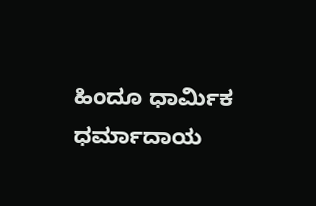ಹಿಂದೂ ಧಾರ್ಮಿಕ ಧರ್ಮಾದಾಯ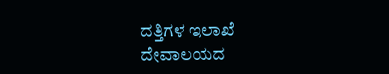ದತ್ತಿಗಳ ಇಲಾಖೆ
ದೇವಾಲಯದ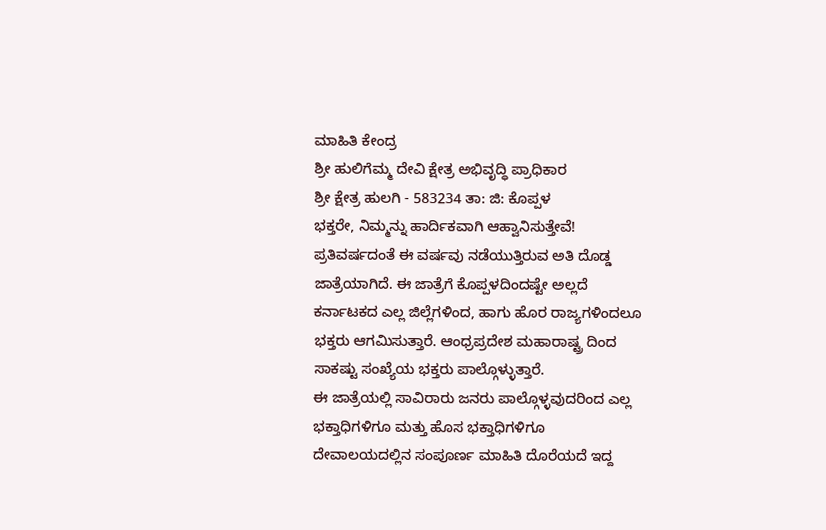ಮಾಹಿತಿ ಕೇಂದ್ರ
ಶ್ರೀ ಹುಲಿಗೆಮ್ಮ ದೇವಿ ಕ್ಷೇತ್ರ ಅಭಿವೃದ್ಧಿ ಪ್ರಾಧಿಕಾರ
ಶ್ರೀ ಕ್ಷೇತ್ರ ಹುಲಗಿ - 583234 ತಾ: ಜಿ: ಕೊಪ್ಪಳ
ಭಕ್ತರೇ, ನಿಮ್ಮನ್ನು ಹಾರ್ದಿಕವಾಗಿ ಆಹ್ವಾನಿಸುತ್ತೇವೆ!
ಪ್ರತಿವರ್ಷದಂತೆ ಈ ವರ್ಷವು ನಡೆಯುತ್ತಿರುವ ಅತಿ ದೊಡ್ಡ ಜಾತ್ರೆಯಾಗಿದೆ. ಈ ಜಾತ್ರೆಗೆ ಕೊಪ್ಪಳದಿಂದಷ್ಟೇ ಅಲ್ಲದೆ ಕರ್ನಾಟಕದ ಎಲ್ಲ ಜಿಲ್ಲೆಗಳಿಂದ, ಹಾಗು ಹೊರ ರಾಜ್ಯಗಳಿಂದಲೂ ಭಕ್ತರು ಆಗಮಿಸುತ್ತಾರೆ. ಆಂಧ್ರಪ್ರದೇಶ ಮಹಾರಾಷ್ಟ್ರ ದಿಂದ ಸಾಕಷ್ಟು ಸಂಖ್ಯೆಯ ಭಕ್ತರು ಪಾಲ್ಗೊಳ್ಳುತ್ತಾರೆ.
ಈ ಜಾತ್ರೆಯಲ್ಲಿ ಸಾವಿರಾರು ಜನರು ಪಾಲ್ಗೊಳ್ಳವುದರಿಂದ ಎಲ್ಲ ಭಕ್ತಾಧಿಗಳಿಗೂ ಮತ್ತು ಹೊಸ ಭಕ್ತಾಧಿಗಳಿಗೂ ದೇವಾಲಯದಲ್ಲಿನ ಸಂಪೂರ್ಣ ಮಾಹಿತಿ ದೊರೆಯದೆ ಇದ್ದ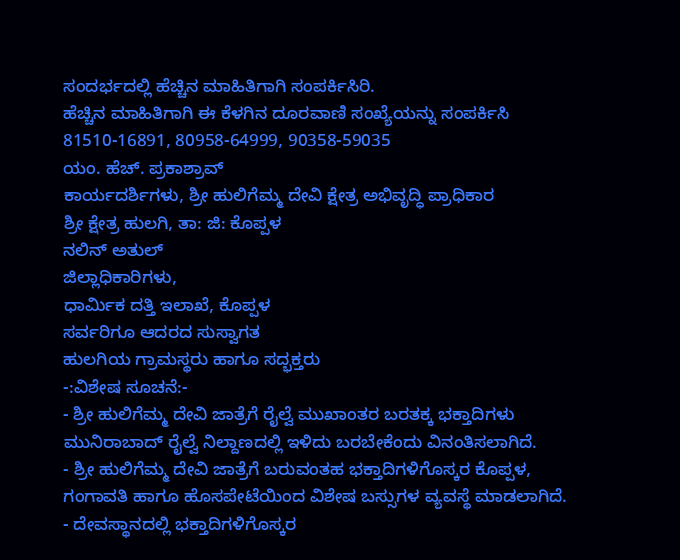ಸಂದರ್ಭದಲ್ಲಿ ಹೆಚ್ಚಿನ ಮಾಹಿತಿಗಾಗಿ ಸಂಪರ್ಕಿಸಿರಿ.
ಹೆಚ್ಚಿನ ಮಾಹಿತಿಗಾಗಿ ಈ ಕೆಳಗಿನ ದೂರವಾಣಿ ಸಂಖ್ಯೆಯನ್ನು ಸಂಪರ್ಕಿಸಿ
81510-16891, 80958-64999, 90358-59035
ಯಂ. ಹೆಚ್. ಪ್ರಕಾಶ್ರಾವ್
ಕಾರ್ಯದರ್ಶಿಗಳು, ಶ್ರೀ ಹುಲಿಗೆಮ್ಮ ದೇವಿ ಕ್ಷೇತ್ರ ಅಭಿವೃದ್ಧಿ ಪ್ರಾಧಿಕಾರ
ಶ್ರೀ ಕ್ಷೇತ್ರ ಹುಲಗಿ, ತಾ: ಜಿ: ಕೊಪ್ಪಳ
ನಲಿನ್ ಅತುಲ್
ಜಿಲ್ಲಾಧಿಕಾರಿಗಳು,
ಧಾರ್ಮಿಕ ದತ್ತಿ ಇಲಾಖೆ, ಕೊಪ್ಪಳ
ಸರ್ವರಿಗೂ ಆದರದ ಸುಸ್ವಾಗತ
ಹುಲಗಿಯ ಗ್ರಾಮಸ್ಥರು ಹಾಗೂ ಸದ್ಭಕ್ತರು
-:ವಿಶೇಷ ಸೂಚನೆ:-
- ಶ್ರೀ ಹುಲಿಗೆಮ್ಮ ದೇವಿ ಜಾತ್ರೆಗೆ ರೈಲ್ವೆ ಮುಖಾಂತರ ಬರತಕ್ಕ ಭಕ್ತಾದಿಗಳು ಮುನಿರಾಬಾದ್ ರೈಲ್ವೆ ನಿಲ್ದಾಣದಲ್ಲಿ ಇಳಿದು ಬರಬೇಕೆಂದು ವಿನಂತಿಸಲಾಗಿದೆ.
- ಶ್ರೀ ಹುಲಿಗೆಮ್ಮ ದೇವಿ ಜಾತ್ರೆಗೆ ಬರುವಂತಹ ಭಕ್ತಾದಿಗಳಿಗೊಸ್ಕರ ಕೊಪ್ಪಳ, ಗಂಗಾವತಿ ಹಾಗೂ ಹೊಸಪೇಟೆಯಿಂದ ವಿಶೇಷ ಬಸ್ಸುಗಳ ವ್ಯವಸ್ಥೆ ಮಾಡಲಾಗಿದೆ.
- ದೇವಸ್ಥಾನದಲ್ಲಿ ಭಕ್ತಾದಿಗಳಿಗೊಸ್ಕರ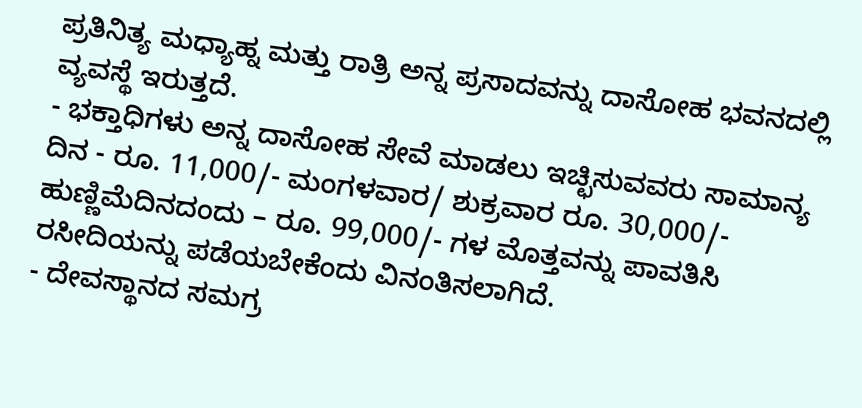ಪ್ರತಿನಿತ್ಯ ಮಧ್ಯಾಹ್ನ ಮತ್ತು ರಾತ್ರಿ ಅನ್ನ ಪ್ರಸಾದವನ್ನು ದಾಸೋಹ ಭವನದಲ್ಲಿ ವ್ಯವಸ್ಥೆ ಇರುತ್ತದೆ.
- ಭಕ್ತಾಧಿಗಳು ಅನ್ನ ದಾಸೋಹ ಸೇವೆ ಮಾಡಲು ಇಚ್ಛಿಸುವವರು ಸಾಮಾನ್ಯ ದಿನ - ರೂ. 11,000/- ಮಂಗಳವಾರ/ ಶುಕ್ರವಾರ ರೂ. 30,000/- ಹುಣ್ಣಿಮೆದಿನದಂದು – ರೂ. 99,000/- ಗಳ ಮೊತ್ತವನ್ನು ಪಾವತಿಸಿ ರಸೀದಿಯನ್ನು ಪಡೆಯಬೇಕೆಂದು ವಿನಂತಿಸಲಾಗಿದೆ.
- ದೇವಸ್ಥಾನದ ಸಮಗ್ರ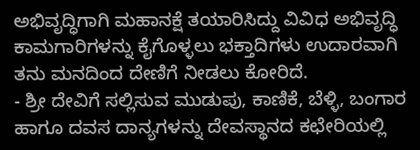ಅಭಿವೃದ್ಧಿಗಾಗಿ ಮಹಾನಕ್ಷೆ ತಯಾರಿಸಿದ್ದು ವಿವಿಧ ಅಭಿವೃದ್ಧಿ ಕಾಮಗಾರಿಗಳನ್ನು ಕೈಗೊಳ್ಳಲು ಭಕ್ತಾದಿಗಳು ಉದಾರವಾಗಿ ತನು ಮನದಿಂದ ದೇಣಿಗೆ ನೀಡಲು ಕೋರಿದೆ.
- ಶ್ರೀ ದೇವಿಗೆ ಸಲ್ಲಿಸುವ ಮುಡುಪು, ಕಾಣಿಕೆ, ಬೆಳ್ಳಿ, ಬಂಗಾರ ಹಾಗೂ ದವಸ ದಾನ್ಯಗಳನ್ನು ದೇವಸ್ಥಾನದ ಕಛೇರಿಯಲ್ಲಿ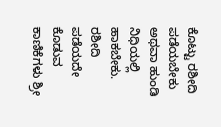ಕೊಟ್ಟು ರಶೀದಿ ಪಡೆಯಬೇಕು ಅಥವಾ ಹುಂಡಿ ನಿಧಿಯಲ್ಲಿ ಹಾಕಬೇಕು. ರಶೀದಿ ಪಡೆಯದೇ ಕೊಡುವ ಕಾಣಿಕೆಗಳು ಶ್ರೀ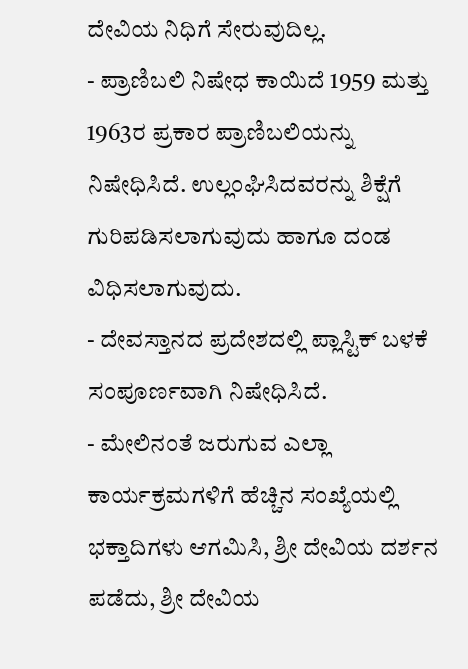ದೇವಿಯ ನಿಧಿಗೆ ಸೇರುವುದಿಲ್ಲ.
- ಪ್ರಾಣಿಬಲಿ ನಿಷೇಧ ಕಾಯಿದೆ 1959 ಮತ್ತು 1963ರ ಪ್ರಕಾರ ಪ್ರಾಣಿಬಲಿಯನ್ನು ನಿಷೇಧಿಸಿದೆ. ಉಲ್ಲಂಘಿಸಿದವರನ್ನು ಶಿಕ್ಷೆಗೆ ಗುರಿಪಡಿಸಲಾಗುವುದು ಹಾಗೂ ದಂಡ ವಿಧಿಸಲಾಗುವುದು.
- ದೇವಸ್ತಾನದ ಪ್ರದೇಶದಲ್ಲಿ ಪ್ಲಾಸ್ಟಿಕ್ ಬಳಕೆ ಸಂಪೂರ್ಣವಾಗಿ ನಿಷೇಧಿಸಿದೆ.
- ಮೇಲಿನಂತೆ ಜರುಗುವ ಎಲ್ಲಾ ಕಾರ್ಯಕ್ರಮಗಳಿಗೆ ಹೆಚ್ಚಿನ ಸಂಖ್ಯೆಯಲ್ಲಿ ಭಕ್ತಾದಿಗಳು ಆಗಮಿಸಿ, ಶ್ರೀ ದೇವಿಯ ದರ್ಶನ ಪಡೆದು, ಶ್ರೀ ದೇವಿಯ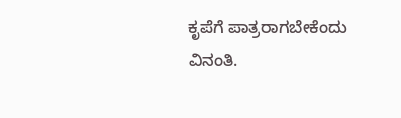ಕೃಪೆಗೆ ಪಾತ್ರರಾಗಬೇಕೆಂದು ವಿನಂತಿ.